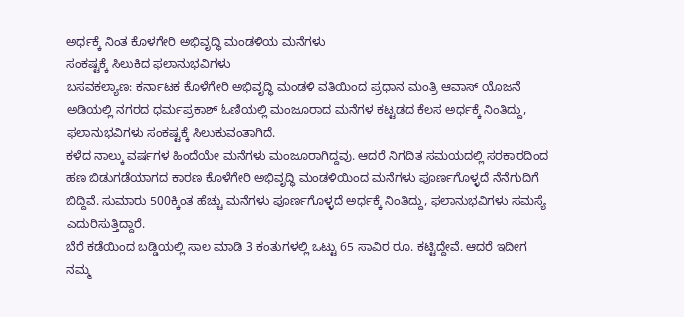ಅರ್ಧಕ್ಕೆ ನಿಂತ ಕೊಳಗೇರಿ ಅಭಿವೃದ್ಧಿ ಮಂಡಳಿಯ ಮನೆಗಳು
ಸಂಕಷ್ಟಕ್ಕೆ ಸಿಲುಕಿದ ಫಲಾನುಭವಿಗಳು
ಬಸವಕಲ್ಯಾಣ: ಕರ್ನಾಟಕ ಕೊಳೆಗೇರಿ ಅಭಿವೃದ್ಧಿ ಮಂಡಳಿ ವತಿಯಿಂದ ಪ್ರಧಾನ ಮಂತ್ರಿ ಆವಾಸ್ ಯೊಜನೆ ಅಡಿಯಲ್ಲಿ ನಗರದ ಧರ್ಮಪ್ರಕಾಶ್ ಓಣಿಯಲ್ಲಿ ಮಂಜೂರಾದ ಮನೆಗಳ ಕಟ್ಟಡದ ಕೆಲಸ ಅರ್ಧಕ್ಕೆ ನಿಂತಿದ್ದು, ಫಲಾನುಭವಿಗಳು ಸಂಕಷ್ಟಕ್ಕೆ ಸಿಲುಕುವಂತಾಗಿದೆ.
ಕಳೆದ ನಾಲ್ಕು ವರ್ಷಗಳ ಹಿಂದೆಯೇ ಮನೆಗಳು ಮಂಜೂರಾಗಿದ್ದವು. ಆದರೆ ನಿಗದಿತ ಸಮಯದಲ್ಲಿ ಸರಕಾರದಿಂದ ಹಣ ಬಿಡುಗಡೆಯಾಗದ ಕಾರಣ ಕೊಳೆಗೇರಿ ಅಭಿವೃದ್ಧಿ ಮಂಡಳಿಯಿಂದ ಮನೆಗಳು ಪೂರ್ಣಗೊಳ್ಳದೆ ನೆನೆಗುದಿಗೆ ಬಿದ್ದಿವೆ. ಸುಮಾರು 500ಕ್ಕಿಂತ ಹೆಚ್ಚು ಮನೆಗಳು ಪೂರ್ಣಗೊಳ್ಳದೆ ಅರ್ಧಕ್ಕೆ ನಿಂತಿದ್ದು, ಫಲಾನುಭವಿಗಳು ಸಮಸ್ಯೆ ಎದುರಿಸುತ್ತಿದ್ದಾರೆ.
ಬೆರೆ ಕಡೆಯಿಂದ ಬಡ್ಡಿಯಲ್ಲಿ ಸಾಲ ಮಾಡಿ 3 ಕಂತುಗಳಲ್ಲಿ ಒಟ್ಟು 65 ಸಾವಿರ ರೂ. ಕಟ್ಟಿದ್ದೇವೆ. ಆದರೆ ಇದೀಗ ನಮ್ಮ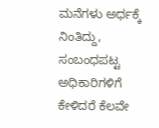ಮನೆಗಳು ಅರ್ಧಕ್ಕೆ ನಿಂತಿದ್ದು, ಸಂಬಂಧಪಟ್ಟ ಅಧಿಕಾರಿಗಳಿಗೆ ಕೇಳಿದರೆ ಕೆಲವೇ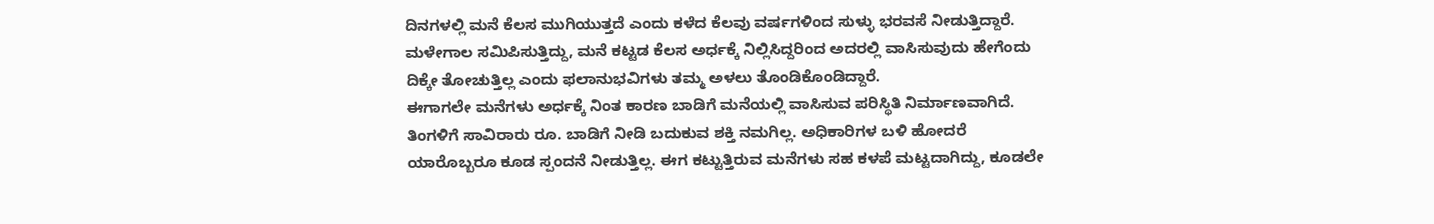ದಿನಗಳಲ್ಲಿ ಮನೆ ಕೆಲಸ ಮುಗಿಯುತ್ತದೆ ಎಂದು ಕಳೆದ ಕೆಲವು ವರ್ಷಗಳಿಂದ ಸುಳ್ಳು ಭರವಸೆ ನೀಡುತ್ತಿದ್ದಾರೆ. ಮಳೇಗಾಲ ಸಮಿಪಿಸುತ್ತಿದ್ದು, ಮನೆ ಕಟ್ಟಡ ಕೆಲಸ ಅರ್ಧಕ್ಕೆ ನಿಲ್ಲಿಸಿದ್ದರಿಂದ ಅದರಲ್ಲಿ ವಾಸಿಸುವುದು ಹೇಗೆಂದು ದಿಕ್ಕೇ ತೋಚುತ್ತಿಲ್ಲ ಎಂದು ಫಲಾನುಭವಿಗಳು ತಮ್ಮ ಅಳಲು ತೊಂಡಿಕೊಂಡಿದ್ದಾರೆ.
ಈಗಾಗಲೇ ಮನೆಗಳು ಅರ್ಧಕ್ಕೆ ನಿಂತ ಕಾರಣ ಬಾಡಿಗೆ ಮನೆಯಲ್ಲಿ ವಾಸಿಸುವ ಪರಿಸ್ಥಿತಿ ನಿರ್ಮಾಣವಾಗಿದೆ. ತಿಂಗಳಿಗೆ ಸಾವಿರಾರು ರೂ. ಬಾಡಿಗೆ ನೀಡಿ ಬದುಕುವ ಶಕ್ತಿ ನಮಗಿಲ್ಲ. ಅಧಿಕಾರಿಗಳ ಬಳಿ ಹೋದರೆ ಯಾರೊಬ್ಬರೂ ಕೂಡ ಸ್ಪಂದನೆ ನೀಡುತ್ತಿಲ್ಲ. ಈಗ ಕಟ್ಟುತ್ತಿರುವ ಮನೆಗಳು ಸಹ ಕಳಪೆ ಮಟ್ಟದಾಗಿದ್ದು, ಕೂಡಲೇ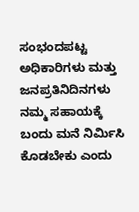ಸಂಭಂದಪಟ್ಟ ಅಧಿಕಾರಿಗಳು ಮತ್ತು ಜನಪ್ರತಿನಿದಿನಗಳು ನಮ್ಮ ಸಹಾಯಕ್ಕೆ ಬಂದು ಮನೆ ನಿರ್ಮಿಸಿ ಕೊಡಬೇಕು ಎಂದು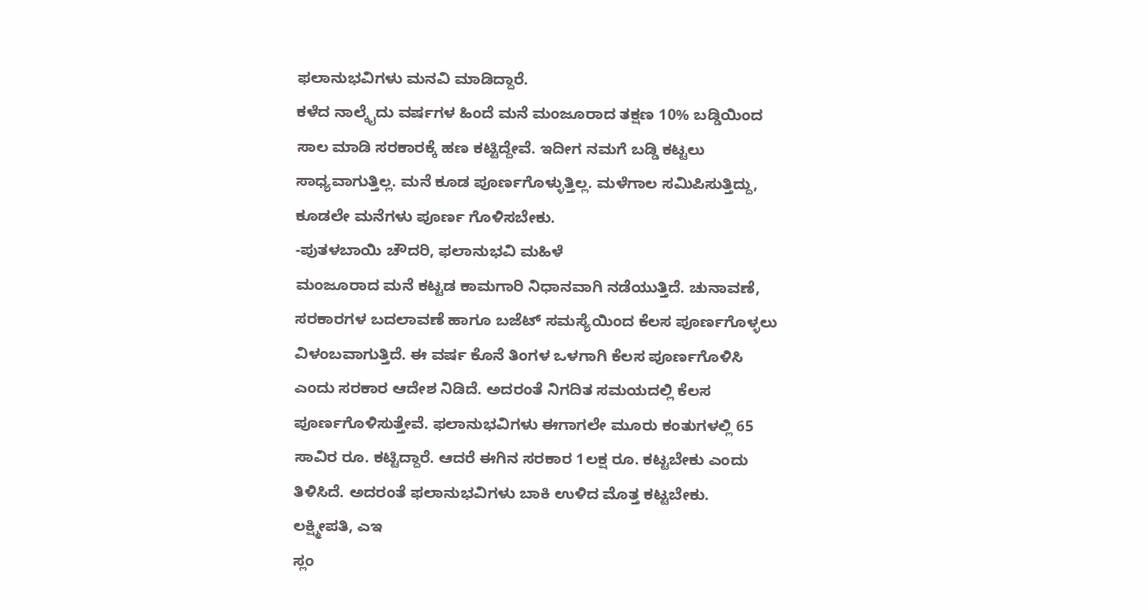ಫಲಾನುಭವಿಗಳು ಮನವಿ ಮಾಡಿದ್ದಾರೆ.
ಕಳೆದ ನಾಲ್ಕೈದು ವರ್ಷಗಳ ಹಿಂದೆ ಮನೆ ಮಂಜೂರಾದ ತಕ್ಷಣ 10% ಬಡ್ಡಿಯಿಂದ ಸಾಲ ಮಾಡಿ ಸರಕಾರಕ್ಕೆ ಹಣ ಕಟ್ಟಿದ್ದೇವೆ. ಇದೀಗ ನಮಗೆ ಬಡ್ಡಿ ಕಟ್ಟಲು ಸಾಧ್ಯವಾಗುತ್ತಿಲ್ಲ. ಮನೆ ಕೂಡ ಪೂರ್ಣಗೊಳ್ಳುತ್ತಿಲ್ಲ. ಮಳೆಗಾಲ ಸಮಿಪಿಸುತ್ತಿದ್ದು, ಕೂಡಲೇ ಮನೆಗಳು ಪೂರ್ಣ ಗೊಳಿಸಬೇಕು.
-ಪುತಳಬಾಯಿ ಚೌದರಿ, ಫಲಾನುಭವಿ ಮಹಿಳೆ
ಮಂಜೂರಾದ ಮನೆ ಕಟ್ಟಡ ಕಾಮಗಾರಿ ನಿಧಾನವಾಗಿ ನಡೆಯುತ್ತಿದೆ. ಚುನಾವಣೆ, ಸರಕಾರಗಳ ಬದಲಾವಣೆ ಹಾಗೂ ಬಜೆಟ್ ಸಮಸ್ಯೆಯಿಂದ ಕೆಲಸ ಪೂರ್ಣಗೊಳ್ಳಲು ವಿಳಂಬವಾಗುತ್ತಿದೆ. ಈ ವರ್ಷ ಕೊನೆ ತಿಂಗಳ ಒಳಗಾಗಿ ಕೆಲಸ ಪೂರ್ಣಗೊಳಿಸಿ ಎಂದು ಸರಕಾರ ಆದೇಶ ನಿಡಿದೆ. ಅದರಂತೆ ನಿಗದಿತ ಸಮಯದಲ್ಲಿ ಕೆಲಸ ಪೂರ್ಣಗೊಳಿಸುತ್ತೇವೆ. ಫಲಾನುಭವಿಗಳು ಈಗಾಗಲೇ ಮೂರು ಕಂತುಗಳಲ್ಲಿ 65 ಸಾವಿರ ರೂ. ಕಟ್ಟಿದ್ದಾರೆ. ಆದರೆ ಈಗಿನ ಸರಕಾರ 1ಲಕ್ಷ ರೂ. ಕಟ್ಟಬೇಕು ಎಂದು ತಿಳಿಸಿದೆ. ಅದರಂತೆ ಫಲಾನುಭವಿಗಳು ಬಾಕಿ ಉಳಿದ ಮೊತ್ತ ಕಟ್ಟಬೇಕು.
ಲಕ್ಷ್ಮೀಪತಿ, ಎಇ
ಸ್ಲಂ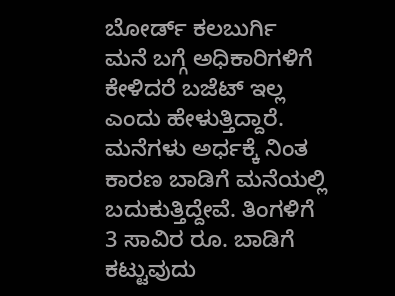ಬೋರ್ಡ್ ಕಲಬುರ್ಗಿ
ಮನೆ ಬಗ್ಗೆ ಅಧಿಕಾರಿಗಳಿಗೆ ಕೇಳಿದರೆ ಬಜೆಟ್ ಇಲ್ಲ ಎಂದು ಹೇಳುತ್ತಿದ್ದಾರೆ. ಮನೆಗಳು ಅರ್ಧಕ್ಕೆ ನಿಂತ ಕಾರಣ ಬಾಡಿಗೆ ಮನೆಯಲ್ಲಿ ಬದುಕುತ್ತಿದ್ದೇವೆ. ತಿಂಗಳಿಗೆ 3 ಸಾವಿರ ರೂ. ಬಾಡಿಗೆ ಕಟ್ಟುವುದು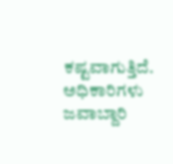ಕಷ್ಟವಾಗುತ್ತಿದೆ. ಅಧಿಕಾರಿಗಳು ಜವಾಬ್ದಾರಿ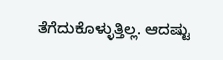ತೆಗೆದುಕೊಳ್ಳುತ್ತಿಲ್ಲ. ಆದಷ್ಟು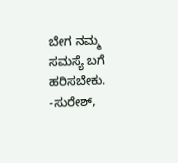ಬೇಗ ನಮ್ಮ ಸಮಸ್ಯೆ ಬಗೆ ಹರಿಸಬೇಕು.
-ಸುರೇಶ್,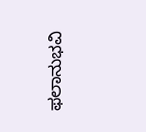ಫಲಾನುಭವಿ